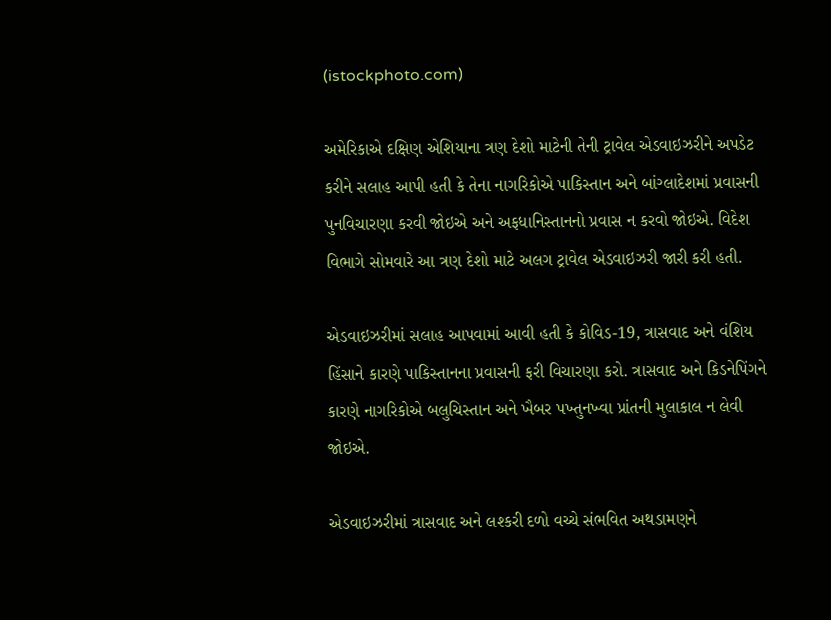(istockphoto.com)

અમેરિકાએ દક્ષિણ એશિયાના ત્રણ દેશો માટેની તેની ટ્રાવેલ એડવાઇઝરીને અપડેટ કરીને સલાહ આપી હતી કે તેના નાગરિકોએ પાકિસ્તાન અને બાંગ્લાદેશમાં પ્રવાસની પુનવિચારણા કરવી જોઇએ અને અફધાનિસ્તાનનો પ્રવાસ ન કરવો જોઇએ. વિદેશ વિભાગે સોમવારે આ ત્રણ દેશો માટે અલગ ટ્રાવેલ એડવાઇઝરી જારી કરી હતી.

એડવાઇઝરીમાં સલાહ આપવામાં આવી હતી કે કોવિડ-19, ત્રાસવાદ અને વંશિય હિંસાને કારણે પાકિસ્તાનના પ્રવાસની ફરી વિચારણા કરો. ત્રાસવાદ અને કિડનેપિંગને કારણે નાગરિકોએ બલુચિસ્તાન અને ખૈબર પખ્તુનખ્વા પ્રાંતની મુલાકાલ ન લેવી જોઇએ.

એડવાઇઝરીમાં ત્રાસવાદ અને લશ્કરી દળો વચ્ચે સંભવિત અથડામણને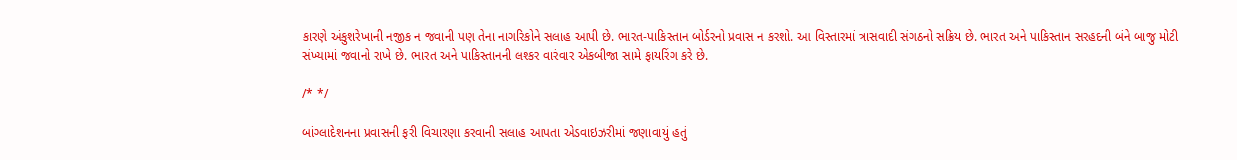કારણે અંકુશરેખાની નજીક ન જવાની પણ તેના નાગરિકોને સલાહ આપી છે. ભારત-પાકિસ્તાન બોર્ડરનો પ્રવાસ ન કરશો. આ વિસ્તારમાં ત્રાસવાદી સંગઠનો સક્રિય છે. ભારત અને પાકિસ્તાન સરહદની બંને બાજુ મોટી સંખ્યામાં જવાનો રાખે છે. ભારત અને પાકિસ્તાનની લશ્કર વારંવાર એકબીજા સામે ફાયરિંગ કરે છે.

/* */

બાંગ્લાદેશનના પ્રવાસની ફરી વિચારણા કરવાની સલાહ આપતા એડવાઇઝરીમાં જણાવાયું હતું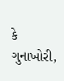કે ગુનાખોરી,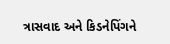ત્રાસવાદ અને કિડનેપિંગને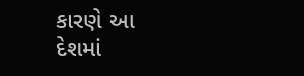કારણે આ દેશમાં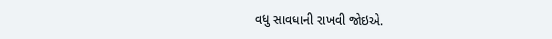વધુ સાવધાની રાખવી જોઇએ.